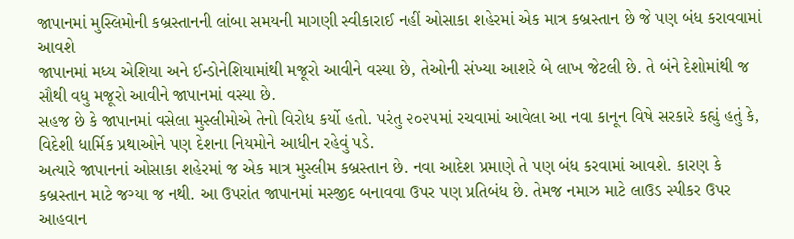જાપાનમાં મુસ્લિમોની કબ્રસ્તાનની લાંબા સમયની માગણી સ્વીકારાઈ નહીં ઓસાકા શહેરમાં એક માત્ર કબ્રસ્તાન છે જે પણ બંધ કરાવવામાં આવશે
જાપાનમાં મધ્ય એશિયા અને ઈન્ડોનેશિયામાંથી મજૂરો આવીને વસ્યા છે, તેઓની સંખ્યા આશરે બે લાખ જેટલી છે. તે બંને દેશોમાંથી જ સૌથી વધુ મજૂરો આવીને જાપાનમાં વસ્યા છે.
સહજ છે કે જાપાનમાં વસેલા મુસ્લીમોએ તેનો વિરોધ કર્યો હતો. પરંતુ ૨૦૨૫માં રચવામાં આવેલા આ નવા કાનૂન વિષે સરકારે કહ્યું હતું કે, વિદેશી ધાર્મિક પ્રથાઓને પણ દેશના નિયમોને આધીન રહેવું પડે.
અત્યારે જાપાનનાં ઓસાકા શહેરમાં જ એક માત્ર મુસ્લીમ કબ્રસ્તાન છે. નવા આદેશ પ્રમાણે તે પણ બંધ કરવામાં આવશે. કારણ કે કબ્રસ્તાન માટે જગ્યા જ નથી. આ ઉપરાંત જાપાનમાં મસ્જીદ બનાવવા ઉપર પણ પ્રતિબંધ છે. તેમજ નમાઝ માટે લાઉડ સ્પીકર ઉપર આહવાન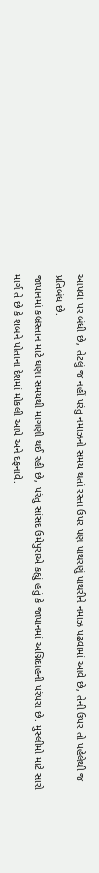આપવા પર બંધી છે, તેટલું જ નહીં પરંતુ નમાઝનો સમય થતાં રસ્તા ઉપર પણ પાથરણું પાથરીને નમાઝ પઢવામાં આવે છે, તેની ઉપર તો પહેલેથી જ પ્રતિબંધ છે.
જાપાનમાં કબ્રસ્તાન માટે ઘણા સમયથી માગણી થઈ રહી છે, પરંતુ સાંસદ ઉમેપુરાએ કહ્યું હતું કે જાપાનમાં અગ્નિદાહની પરંપરા છે. મુસ્લીમો માટે સારો માર્ગ તે છે કે શબને પોતાના દેશમાં મોકલી આપે અને દફનાવે.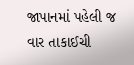જાપાનમાં પહેલી જ વાર તાકાઈચી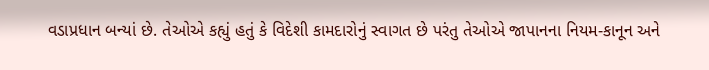વડાપ્રધાન બન્યાં છે. તેઓએ કહ્યું હતું કે વિદેશી કામદારોનું સ્વાગત છે પરંતુ તેઓએ જાપાનના નિયમ-કાનૂન અને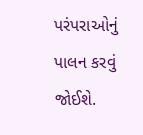પરંપરાઓનું પાલન કરવું જોઈશે.